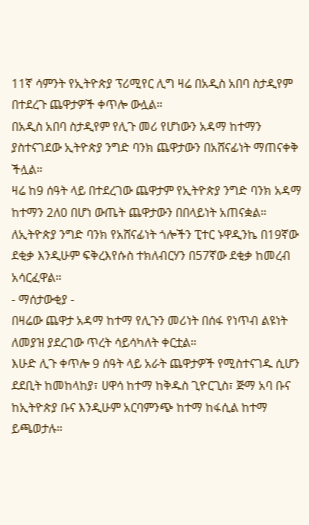11ኛ ሳምንት የኢትዮጵያ ፕሪሚየር ሊግ ዛሬ በአዲስ አበባ ስታዲየም በተደረጉ ጨዋታዎች ቀጥሎ ውሏል።
በአዲስ አበባ ስታዲየም የሊጉ መሪ የሆነውን አዳማ ከተማን ያስተናገደው ኢትዮጵያ ንግድ ባንክ ጨዋታውን በአሸናፊነት ማጠናቀቅ ችሏል።
ዛሬ ከ9 ሰዓት ላይ በተደረገው ጨዋታም የኢትዮጵያ ንግድ ባንክ አዳማ ከተማን 2ለ0 በሆነ ውጤት ጨዋታውን በበላይነት አጠናቋል።
ለኢትዮጵያ ንግድ ባንክ የአሸናፊነት ጎሎችን ፒተር ኑዋዲንኬ በ19ኛው ደቂቃ እንዲሁም ፍቅረእየሱስ ተክለብርሃን በ57ኛው ደቂቃ ከመረብ አሳርፈዋል።
- ማሰታውቂያ -
በዛሬው ጨዋታ አዳማ ከተማ የሊጉን መሪነት በሰፋ የነጥብ ልዩነት ለመያዝ ያደረገው ጥረት ሳይሳካለት ቀርቷል።
እሁድ ሊጉ ቀጥሎ 9 ሰዓት ላይ አራት ጨዋታዎች የሚስተናገዱ ሲሆን ደደቢት ከመከላከያ፣ ሀዋሳ ከተማ ከቅዱስ ጊዮርጊስ፣ ጅማ አባ ቡና ከኢትዮጵያ ቡና እንዲሁም አርባምንጭ ከተማ ከፋሲል ከተማ ይጫወታሉ።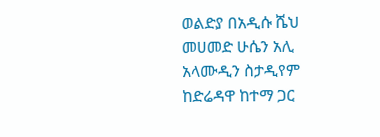ወልድያ በአዲሱ ሼህ መሀመድ ሁሴን አሊ አላሙዲን ስታዲየም ከድሬዳዋ ከተማ ጋር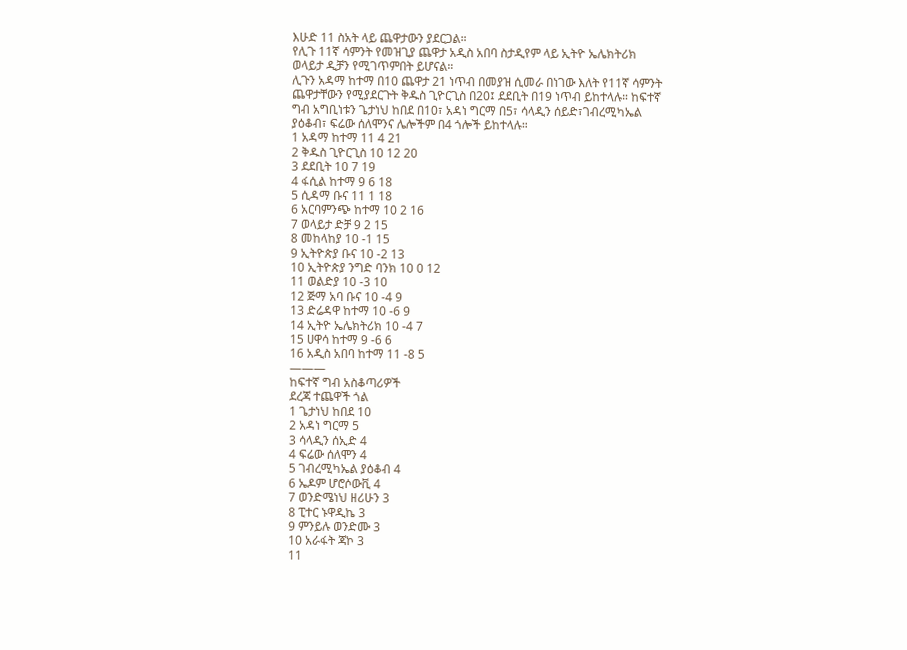እሁድ 11 ስአት ላይ ጨዋታውን ያደርጋል።
የሊጉ 11ኛ ሳምንት የመዝጊያ ጨዋታ አዲስ አበባ ስታዲየም ላይ ኢትዮ ኤሌክትሪክ ወላይታ ዲቻን የሚገጥምበት ይሆናል።
ሊጉን አዳማ ከተማ በ10 ጨዋታ 21 ነጥብ በመያዝ ሲመራ በነገው እለት የ11ኛ ሳምንት ጨዋታቸውን የሚያደርጉት ቅዱስ ጊዮርጊስ በ20፤ ደደቢት በ19 ነጥብ ይከተላሉ። ከፍተኛ ግብ አግቢነቱን ጌታነህ ከበደ በ10፣ አዳነ ግርማ በ5፣ ሳላዲን ሰይድ፣ገብረሚካኤል ያዕቆብ፣ ፍሬው ሰለሞንና ሌሎችም በ4 ጎሎች ይከተላሉ።
1 አዳማ ከተማ 11 4 21
2 ቅዱስ ጊዮርጊስ 10 12 20
3 ደደቢት 10 7 19
4 ፋሲል ከተማ 9 6 18
5 ሲዳማ ቡና 11 1 18
6 አርባምንጭ ከተማ 10 2 16
7 ወላይታ ድቻ 9 2 15
8 መከላከያ 10 -1 15
9 ኢትዮጵያ ቡና 10 -2 13
10 ኢትዮጵያ ንግድ ባንክ 10 0 12
11 ወልድያ 10 -3 10
12 ጅማ አባ ቡና 10 -4 9
13 ድሬዳዋ ከተማ 10 -6 9
14 ኢትዮ ኤሌክትሪክ 10 -4 7
15 ሀዋሳ ከተማ 9 -6 6
16 አዲስ አበባ ከተማ 11 -8 5
———
ከፍተኛ ግብ አስቆጣሪዎች
ደረጃ ተጨዋች ጎል
1 ጌታነህ ከበደ 10
2 አዳነ ግርማ 5
3 ሳላዲን ሰኢድ 4
4 ፍሬው ሰለሞን 4
5 ገብረሚካኤል ያዕቆብ 4
6 ኤዶም ሆሮሶውቪ 4
7 ወንድሜነህ ዘሪሁን 3
8 ፒተር ኑዋዲኬ 3
9 ምንይሉ ወንድሙ 3
10 አራፋት ጃኮ 3
11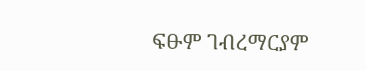ፍፁም ገብረማርያም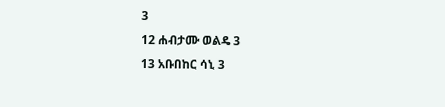3
12 ሐብታሙ ወልዴ 3
13 አቡበከር ሳኒ 3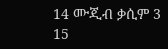14 ሙጂብ ቃሲም 3
15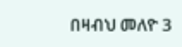በዛብህ መለዮ 3